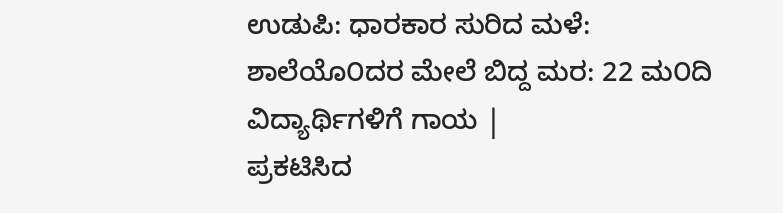ಉಡುಪಿ: ಧಾರಕಾರ ಸುರಿದ ಮಳೆ: ಶಾಲೆಯೊ೦ದರ ಮೇಲೆ ಬಿದ್ದ ಮರ: 22 ಮ೦ದಿ ವಿದ್ಯಾರ್ಥಿಗಳಿಗೆ ಗಾಯ |
ಪ್ರಕಟಿಸಿದ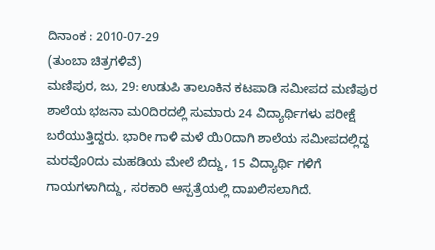ದಿನಾಂಕ : 2010-07-29
(ತುಂಬಾ ಚಿತ್ರಗಳಿವೆ)
ಮಣಿಪುರ, ಜು, 29: ಉಡುಪಿ ತಾಲೂಕಿನ ಕಟಪಾಡಿ ಸಮೀಪದ ಮಣಿಪುರ ಶಾಲೆಯ ಭಜನಾ ಮ೦ದಿರದಲ್ಲಿ ಸುಮಾರು 24 ವಿದ್ಯಾರ್ಥಿಗಳು ಪರೀಕ್ಷೆ ಬರೆಯುತ್ತಿದ್ದರು. ಭಾರೀ ಗಾಳಿ ಮಳೆ ಯಿ೦ದಾಗಿ ಶಾಲೆಯ ಸಮೀಪದಲ್ಲಿದ್ದ ಮರವೊ೦ದು ಮಹಡಿಯ ಮೇಲೆ ಬಿದ್ದು, 15 ವಿದ್ಯಾರ್ಥಿ ಗಳಿಗೆ ಗಾಯಗಳಾಗಿದ್ದು, ಸರಕಾರಿ ಆಸ್ಪತ್ರೆಯಲ್ಲಿ ದಾಖಲಿಸಲಾಗಿದೆ.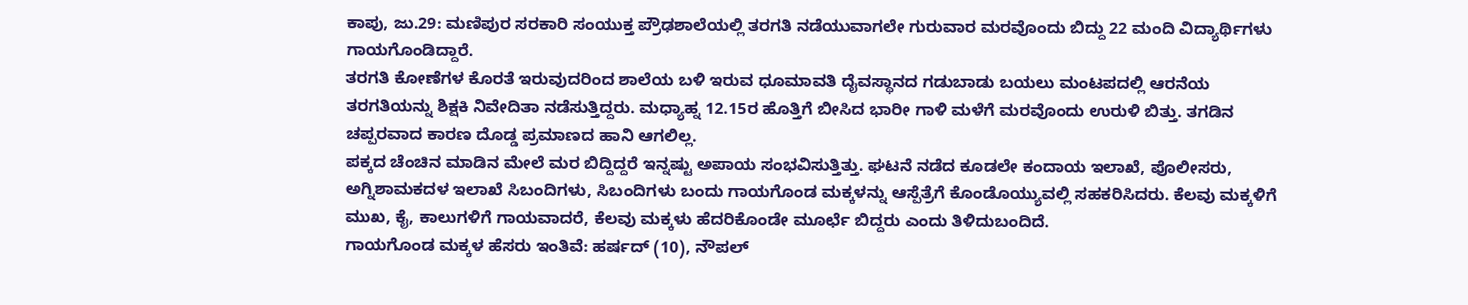ಕಾಪು, ಜು.29: ಮಣಿಪುರ ಸರಕಾರಿ ಸಂಯುಕ್ತ ಪ್ರೌಢಶಾಲೆಯಲ್ಲಿ ತರಗತಿ ನಡೆಯುವಾಗಲೇ ಗುರುವಾರ ಮರವೊಂದು ಬಿದ್ದು 22 ಮಂದಿ ವಿದ್ಯಾರ್ಥಿಗಳು ಗಾಯಗೊಂಡಿದ್ದಾರೆ.
ತರಗತಿ ಕೋಣೆಗಳ ಕೊರತೆ ಇರುವುದರಿಂದ ಶಾಲೆಯ ಬಳಿ ಇರುವ ಧೂಮಾವತಿ ದೈವಸ್ಥಾನದ ಗಡುಬಾಡು ಬಯಲು ಮಂಟಪದಲ್ಲಿ ಆರನೆಯ ತರಗತಿಯನ್ನು ಶಿಕ್ಷಕಿ ನಿವೇದಿತಾ ನಡೆಸುತ್ತಿದ್ದರು. ಮಧ್ಯಾಹ್ನ 12.15ರ ಹೊತ್ತಿಗೆ ಬೀಸಿದ ಭಾರೀ ಗಾಳಿ ಮಳೆಗೆ ಮರವೊಂದು ಉರುಳಿ ಬಿತ್ತು. ತಗಡಿನ ಚಪ್ಪರವಾದ ಕಾರಣ ದೊಡ್ಡ ಪ್ರಮಾಣದ ಹಾನಿ ಆಗಲಿಲ್ಲ.
ಪಕ್ಕದ ಚೆಂಚಿನ ಮಾಡಿನ ಮೇಲೆ ಮರ ಬಿದ್ದಿದ್ದರೆ ಇನ್ನಷ್ಟು ಅಪಾಯ ಸಂಭವಿಸುತ್ತಿತ್ತು. ಘಟನೆ ನಡೆದ ಕೂಡಲೇ ಕಂದಾಯ ಇಲಾಖೆ, ಪೊಲೀಸರು, ಅಗ್ನಿಶಾಮಕದಳ ಇಲಾಖೆ ಸಿಬಂದಿಗಳು, ಸಿಬಂದಿಗಳು ಬಂದು ಗಾಯಗೊಂಡ ಮಕ್ಕಳನ್ನು ಆಸ್ಪೆತ್ರೆಗೆ ಕೊಂಡೊಯ್ಯುವಲ್ಲಿ ಸಹಕರಿಸಿದರು. ಕೆಲವು ಮಕ್ಕಳಿಗೆ ಮುಖ, ಕೈ, ಕಾಲುಗಳಿಗೆ ಗಾಯವಾದರೆ, ಕೆಲವು ಮಕ್ಕಳು ಹೆದರಿಕೊಂಡೇ ಮೂರ್ಛೆ ಬಿದ್ದರು ಎಂದು ತಿಳಿದುಬಂದಿದೆ.
ಗಾಯಗೊಂಡ ಮಕ್ಕಳ ಹೆಸರು ಇಂತಿವೆ: ಹರ್ಷದ್ (10), ನೌಪಲ್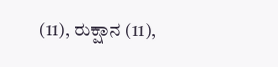(11), ರುಕ್ಷಾನ (11),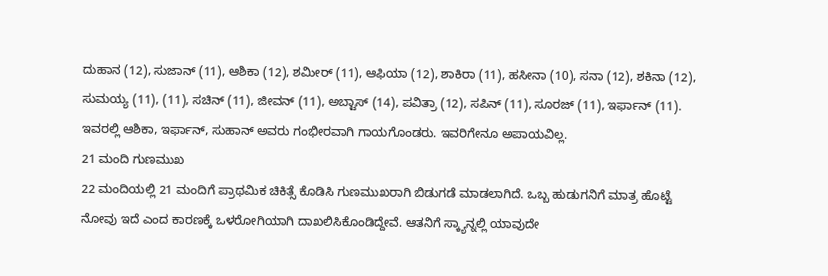ದುಹಾನ (12), ಸುಜಾನ್ (11), ಆಶಿಕಾ (12), ಶಮೀರ್ (11), ಆಫಿಯಾ (12), ಶಾಕಿರಾ (11), ಹಸೀನಾ (10), ಸನಾ (12), ಶಕಿನಾ (12), ಸುಮಯ್ಯ (11), (11), ಸಚಿನ್ (11), ಜೀವನ್ (11), ಅಬ್ಟಾಸ್ (14), ಪವಿತ್ರಾ (12), ಸಪಿನ್ (11), ಸೂರಜ್ (11), ಇರ್ಫಾನ್ (11). ಇವರಲ್ಲಿ ಆಶಿಕಾ, ಇರ್ಫಾನ್, ಸುಹಾನ್ ಅವರು ಗಂಭೀರವಾಗಿ ಗಾಯಗೊಂಡರು. ಇವರಿಗೇನೂ ಅಪಾಯವಿಲ್ಲ.
21 ಮಂದಿ ಗುಣಮುಖ
22 ಮಂದಿಯಲ್ಲಿ 21 ಮಂದಿಗೆ ಪ್ರಾಥಮಿಕ ಚಿಕಿತ್ಸೆ ಕೊಡಿಸಿ ಗುಣಮುಖರಾಗಿ ಬಿಡುಗಡೆ ಮಾಡಲಾಗಿದೆ. ಒಬ್ಬ ಹುಡುಗನಿಗೆ ಮಾತ್ರ ಹೊಟ್ಟೆ ನೋವು ಇದೆ ಎಂದ ಕಾರಣಕ್ಕೆ ಒಳರೋಗಿಯಾಗಿ ದಾಖಲಿಸಿಕೊಂಡಿದ್ದೇವೆ. ಆತನಿಗೆ ಸ್ಕ್ಯಾನ್ನಲ್ಲಿ ಯಾವುದೇ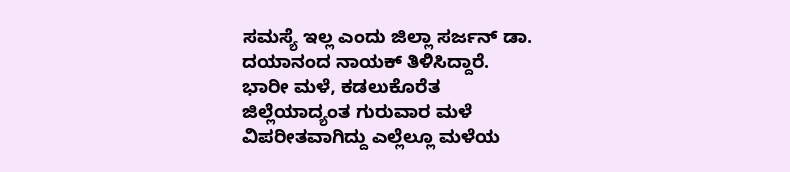ಸಮಸ್ಯೆ ಇಲ್ಲ ಎಂದು ಜಿಲ್ಲಾ ಸರ್ಜನ್ ಡಾ. ದಯಾನಂದ ನಾಯಕ್ ತಿಳಿಸಿದ್ದಾರೆ.
ಭಾರೀ ಮಳೆ, ಕಡಲುಕೊರೆತ
ಜಿಲ್ಲೆಯಾದ್ಯಂತ ಗುರುವಾರ ಮಳೆ ವಿಪರೀತವಾಗಿದ್ದು ಎಲ್ಲೆಲ್ಲೂ ಮಳೆಯ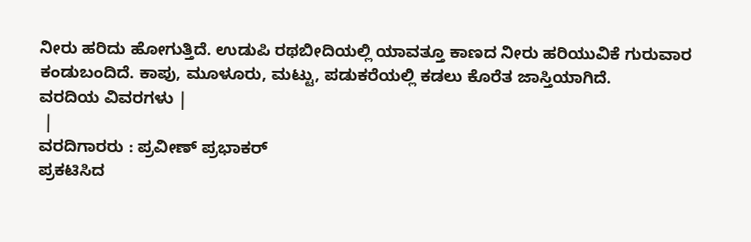ನೀರು ಹರಿದು ಹೋಗುತ್ತಿದೆ. ಉಡುಪಿ ರಥಬೀದಿಯಲ್ಲಿ ಯಾವತ್ತೂ ಕಾಣದ ನೀರು ಹರಿಯುವಿಕೆ ಗುರುವಾರ ಕಂಡುಬಂದಿದೆ. ಕಾಪು, ಮೂಳೂರು, ಮಟ್ಟು, ಪಡುಕರೆಯಲ್ಲಿ ಕಡಲು ಕೊರೆತ ಜಾಸ್ತಿಯಾಗಿದೆ.
ವರದಿಯ ವಿವರಗಳು |
 |
ವರದಿಗಾರರು : ಪ್ರವೀಣ್ ಪ್ರಭಾಕರ್
ಪ್ರಕಟಿಸಿದ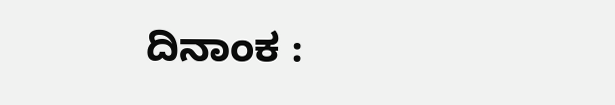ದಿನಾಂಕ :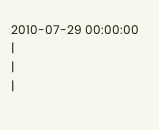2010-07-29 00:00:00
|
|
|